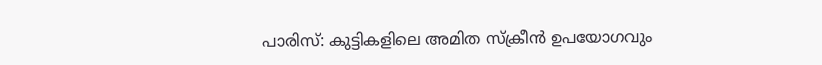പാരിസ്: കുട്ടികളിലെ അമിത സ്ക്രീൻ ഉപയോഗവും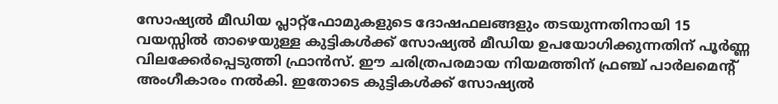സോഷ്യൽ മീഡിയ പ്ലാറ്റ്ഫോമുകളുടെ ദോഷഫലങ്ങളും തടയുന്നതിനായി 15 വയസ്സിൽ താഴെയുള്ള കുട്ടികൾക്ക് സോഷ്യൽ മീഡിയ ഉപയോഗിക്കുന്നതിന് പൂർണ്ണ വിലക്കേർപ്പെടുത്തി ഫ്രാൻസ്. ഈ ചരിത്രപരമായ നിയമത്തിന് ഫ്രഞ്ച് പാർലമെന്റ് അംഗീകാരം നൽകി. ഇതോടെ കുട്ടികൾക്ക് സോഷ്യൽ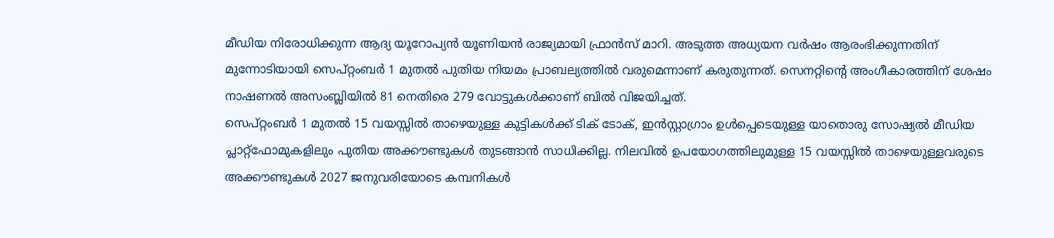മീഡിയ നിരോധിക്കുന്ന ആദ്യ യൂറോപ്യൻ യൂണിയൻ രാജ്യമായി ഫ്രാൻസ് മാറി. അടുത്ത അധ്യയന വർഷം ആരംഭിക്കുന്നതിന് മുന്നോടിയായി സെപ്റ്റംബർ 1 മുതൽ പുതിയ നിയമം പ്രാബല്യത്തിൽ വരുമെന്നാണ് കരുതുന്നത്. സെനറ്റിന്റെ അംഗീകാരത്തിന് ശേഷം നാഷണൽ അസംബ്ലിയിൽ 81 നെതിരെ 279 വോട്ടുകൾക്കാണ് ബിൽ വിജയിച്ചത്.
സെപ്റ്റംബർ 1 മുതൽ 15 വയസ്സിൽ താഴെയുള്ള കുട്ടികൾക്ക് ടിക് ടോക്, ഇൻസ്റ്റാഗ്രാം ഉൾപ്പെടെയുള്ള യാതൊരു സോഷ്യൽ മീഡിയ പ്ലാറ്റ്ഫോമുകളിലും പുതിയ അക്കൗണ്ടുകൾ തുടങ്ങാൻ സാധിക്കില്ല. നിലവിൽ ഉപയോഗത്തിലുമുള്ള 15 വയസ്സിൽ താഴെയുള്ളവരുടെ അക്കൗണ്ടുകൾ 2027 ജനുവരിയോടെ കമ്പനികൾ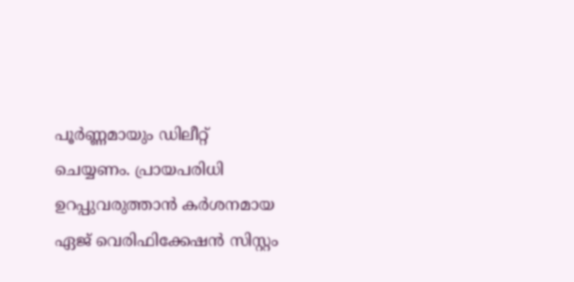പൂർണ്ണമായും ഡിലീറ്റ് ചെയ്യണം. പ്രായപരിധി ഉറപ്പുവരുത്താൻ കർശനമായ ഏജ് വെരിഫിക്കേഷൻ സിസ്റ്റം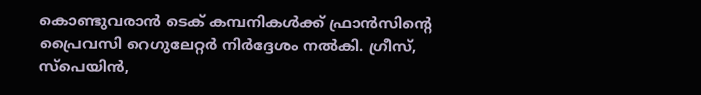കൊണ്ടുവരാൻ ടെക് കമ്പനികൾക്ക് ഫ്രാൻസിന്റെ പ്രൈവസി റെഗുലേറ്റർ നിർദ്ദേശം നൽകി. ഗ്രീസ്, സ്പെയിൻ,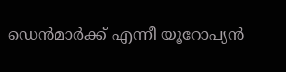ഡെൻമാർക്ക് എന്നീ യൂറോപ്യൻ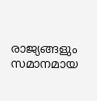രാജ്യങ്ങളും സമാനമായ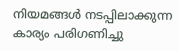നിയമങ്ങൾ നടപ്പിലാക്കുന്ന കാര്യം പരിഗണിച്ചു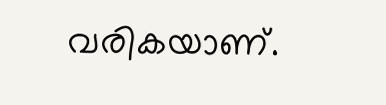വരികയാണ്.